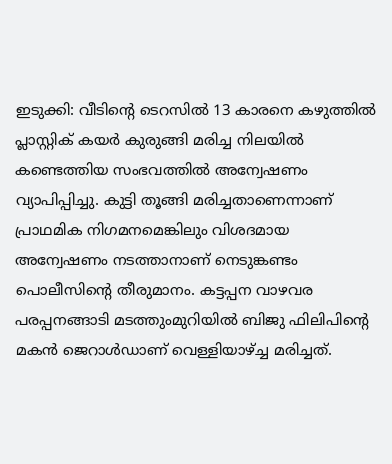ഇടുക്കി: വീടിന്റെ ടെറസിൽ 13 കാരനെ കഴുത്തിൽ പ്ലാസ്റ്റിക് കയർ കുരുങ്ങി മരിച്ച നിലയിൽ കണ്ടെത്തിയ സംഭവത്തിൽ അന്വേഷണം വ്യാപിപ്പിച്ചു. കുട്ടി തൂങ്ങി മരിച്ചതാണെന്നാണ് പ്രാഥമിക നിഗമനമെങ്കിലും വിശദമായ അന്വേഷണം നടത്താനാണ് നെടുങ്കണ്ടം പൊലീസിന്റെ തീരുമാനം. കട്ടപ്പന വാഴവര പരപ്പനങ്ങാടി മടത്തുംമുറിയിൽ ബിജു ഫിലിപിന്റെ മകൻ ജെറാൾഡാണ് വെള്ളിയാഴ്ച്ച മരിച്ചത്.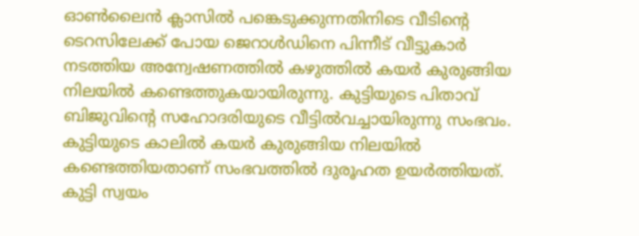ഓൺലൈൻ ക്ലാസിൽ പങ്കെടുക്കുന്നതിനിടെ വീടിന്റെ ടെറസിലേക്ക് പോയ ജെറാൾഡിനെ പിന്നീട് വീട്ടുകാർ നടത്തിയ അന്വേഷണത്തിൽ കഴുത്തിൽ കയർ കുരുങ്ങിയ നിലയിൽ കണ്ടെത്തുകയായിരുന്നു. കുട്ടിയുടെ പിതാവ് ബിജുവിന്റെ സഹോദരിയുടെ വീട്ടിൽവച്ചായിരുന്നു സംഭവം. കുട്ടിയുടെ കാലിൽ കയർ കുരുങ്ങിയ നിലയിൽ കണ്ടെത്തിയതാണ് സംഭവത്തിൽ ദുരൂഹത ഉയർത്തിയത്.
കുട്ടി സ്വയം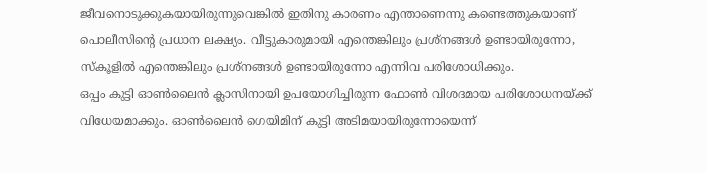ജീവനൊടുക്കുകയായിരുന്നുവെങ്കിൽ ഇതിനു കാരണം എന്താണെന്നു കണ്ടെത്തുകയാണ് പൊലീസിന്റെ പ്രധാന ലക്ഷ്യം. വീട്ടുകാരുമായി എന്തെങ്കിലും പ്രശ്നങ്ങൾ ഉണ്ടായിരുന്നോ, സ്കൂളിൽ എന്തെങ്കിലും പ്രശ്നങ്ങൾ ഉണ്ടായിരുന്നോ എന്നിവ പരിശോധിക്കും.
ഒപ്പം കുട്ടി ഓൺലൈൻ ക്ലാസിനായി ഉപയോഗിച്ചിരുന്ന ഫോൺ വിശദമായ പരിശോധനയ്ക്ക് വിധേയമാക്കും. ഓൺലൈൻ ഗെയിമിന് കുട്ടി അടിമയായിരുന്നോയെന്ന്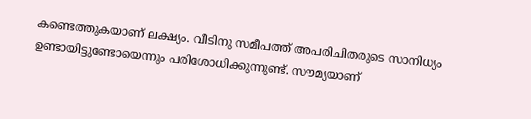കണ്ടെത്തുകയാണ് ലക്ഷ്യം. വീടിനു സമീപത്ത് അപരിചിതരുടെ സാനിധ്യം ഉണ്ടായിട്ടുണ്ടോയെന്നും പരിശോധിക്കുന്നുണ്ട്. സൗമ്യയാണ്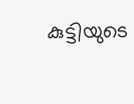കുട്ടിയുടെ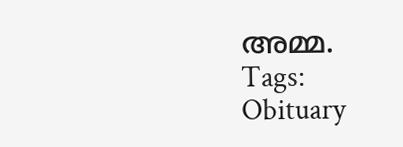അമ്മ.
Tags:
Obituary